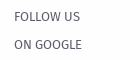FOLLOW US

ON GOOGLE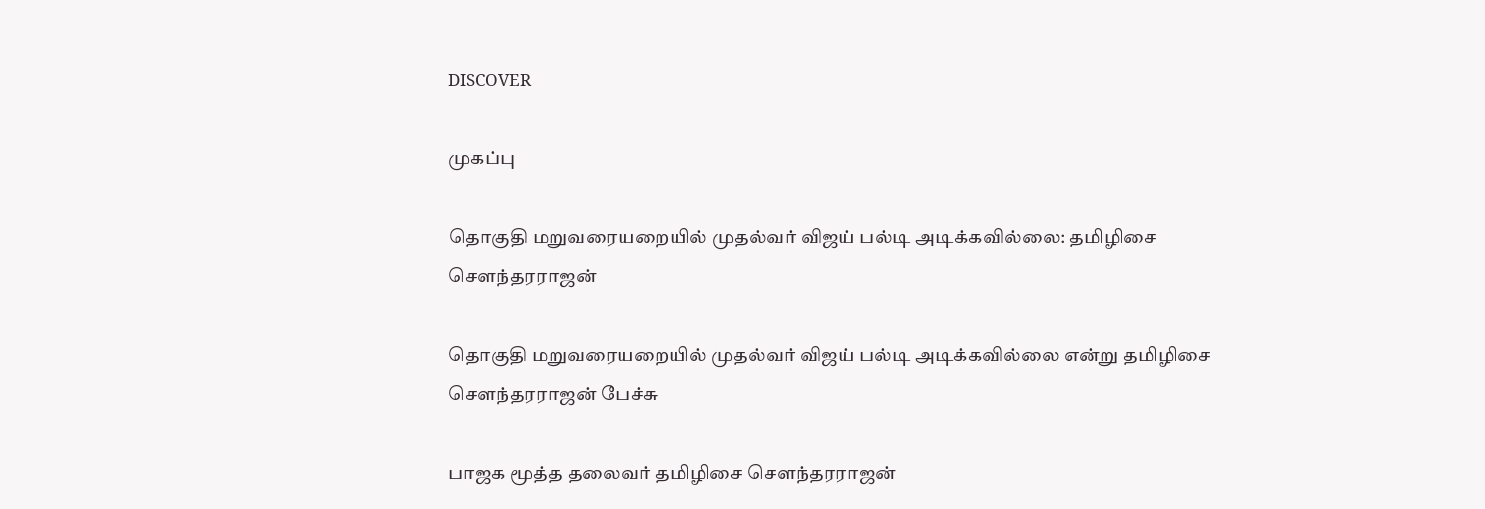DISCOVER

முகப்பு

தொகுதி மறுவரையறையில் முதல்வர் விஜய் பல்டி அடிக்கவில்லை: தமிழிசை சௌந்தரராஜன்

தொகுதி மறுவரையறையில் முதல்வர் விஜய் பல்டி அடிக்கவில்லை என்று தமிழிசை சௌந்தரராஜன் பேச்சு

பாஜக மூத்த தலைவர் தமிழிசை சௌந்தரராஜன்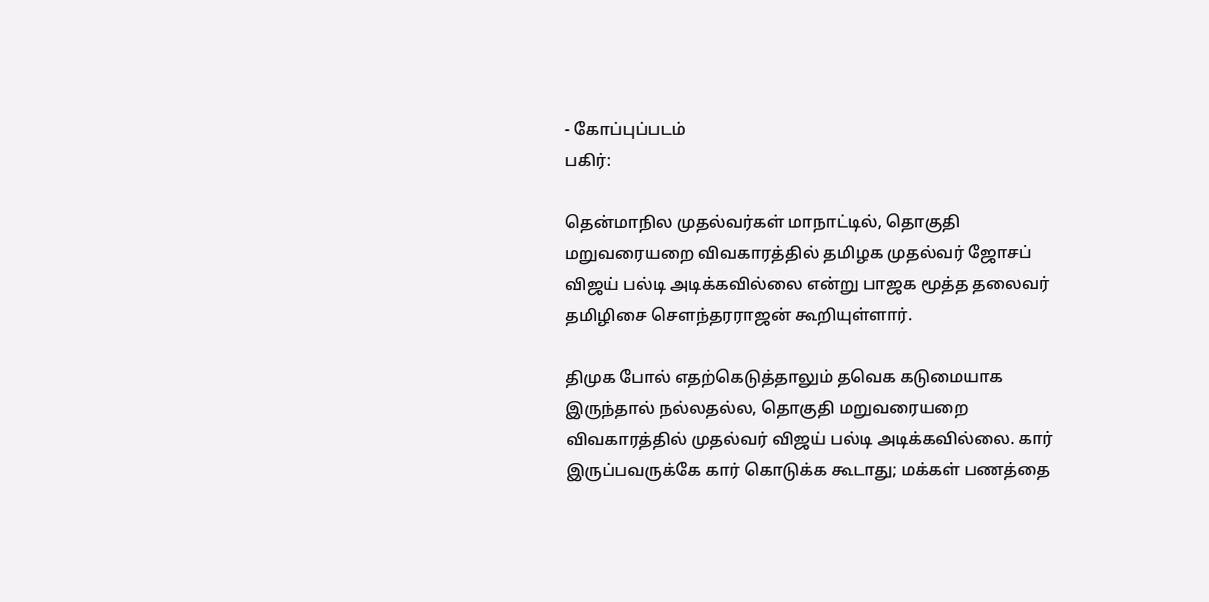- கோப்புப்படம்
பகிர்:

தென்மாநில முதல்வர்கள் மாநாட்டில், தொகுதி மறுவரையறை விவகாரத்தில் தமிழக முதல்வர் ஜோசப் விஜய் பல்டி அடிக்கவில்லை என்று பாஜக மூத்த தலைவர் தமிழிசை சௌந்தரராஜன் கூறியுள்ளார்.

திமுக போல் எதற்கெடுத்தாலும் தவெக கடுமையாக இருந்தால் நல்லதல்ல, தொகுதி மறுவரையறை விவகாரத்தில் முதல்வர் விஜய் பல்டி அடிக்கவில்லை. கார் இருப்பவருக்கே கார் கொடுக்க கூடாது; மக்கள் பணத்தை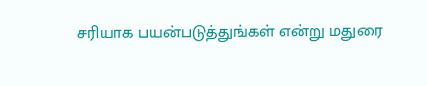சரியாக பயன்படுத்துங்கள் என்று மதுரை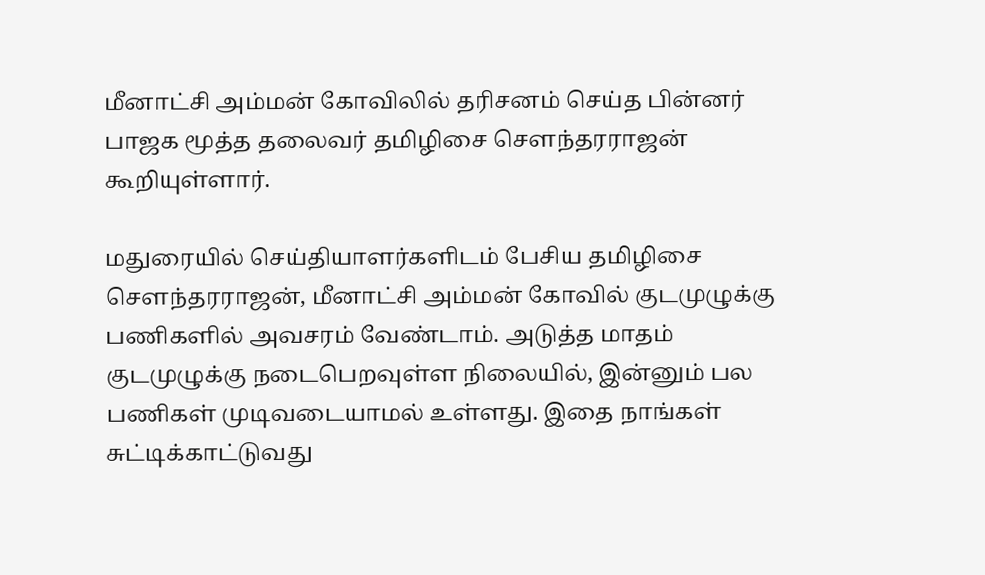மீனாட்சி அம்மன் கோவிலில் தரிசனம் செய்த பின்னர் பாஜக மூத்த தலைவர் தமிழிசை சௌந்தரராஜன் கூறியுள்ளார்.

மதுரையில் செய்தியாளர்களிடம் பேசிய தமிழிசை சௌந்தரராஜன், மீனாட்சி அம்மன் கோவில் குடமுழுக்கு பணிகளில் அவசரம் வேண்டாம். அடுத்த மாதம் குடமுழுக்கு நடைபெறவுள்ள நிலையில், இன்னும் பல பணிகள் முடிவடையாமல் உள்ளது. இதை நாங்கள் சுட்டிக்காட்டுவது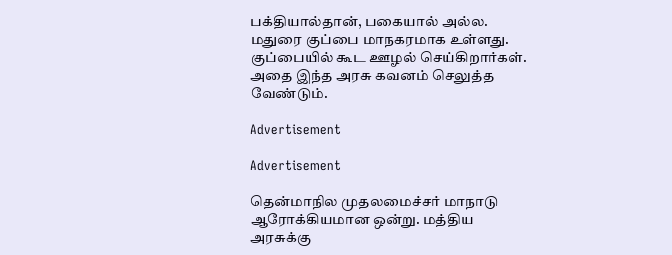பக்தியால்தான், பகையால் அல்ல. மதுரை குப்பை மாநகரமாக உள்ளது. குப்பையில் கூட ஊழல் செய்கிறார்கள். அதை இந்த அரசு கவனம் செலுத்த வேண்டும்.

Advertisement

Advertisement

தென்மாநில முதலமைச்சர் மாநாடு ஆரோக்கியமான ஒன்று. மத்திய அரசுக்கு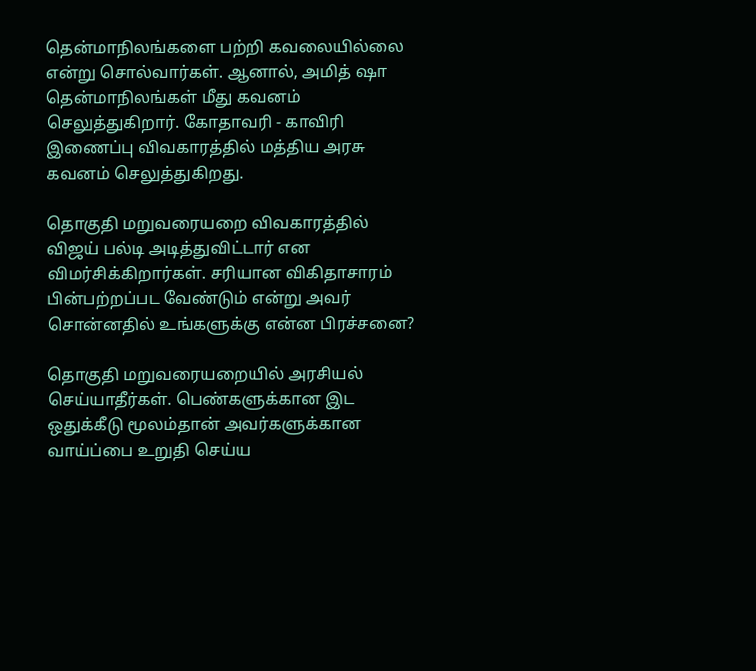தென்மாநிலங்களை பற்றி கவலையில்லை என்று சொல்வார்கள். ஆனால், அமித் ஷா தென்மாநிலங்கள் மீது கவனம் செலுத்துகிறார். கோதாவரி - காவிரி இணைப்பு விவகாரத்தில் மத்திய அரசு கவனம் செலுத்துகிறது.

தொகுதி மறுவரையறை விவகாரத்தில் விஜய் பல்டி அடித்துவிட்டார் என விமர்சிக்கிறார்கள். சரியான விகிதாசாரம் பின்பற்றப்பட வேண்டும் என்று அவர் சொன்னதில் உங்களுக்கு என்ன பிரச்சனை?

தொகுதி மறுவரையறையில் அரசியல் செய்யாதீர்கள். பெண்களுக்கான இட ஒதுக்கீடு மூலம்தான் அவர்களுக்கான வாய்ப்பை உறுதி செய்ய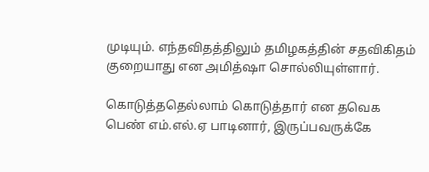முடியும். எந்தவிதத்திலும் தமிழகத்தின் சதவிகிதம் குறையாது என அமித்ஷா சொல்லியுள்ளார்.

கொடுத்ததெல்லாம் கொடுத்தார் என தவெக பெண் எம்.எல்.ஏ பாடினார், இருப்பவருக்கே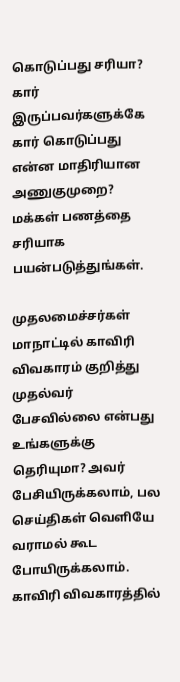கொடுப்பது சரியா? கார் இருப்பவர்களுக்கே கார் கொடுப்பது என்ன மாதிரியான அணுகுமுறை? மக்கள் பணத்தை சரியாக பயன்படுத்துங்கள்.

முதலமைச்சர்கள் மாநாட்டில் காவிரி விவகாரம் குறித்து முதல்வர் பேசவில்லை என்பது உங்களுக்கு தெரியுமா? அவர் பேசியிருக்கலாம், பல செய்திகள் வெளியே வராமல் கூட போயிருக்கலாம். காவிரி விவகாரத்தில்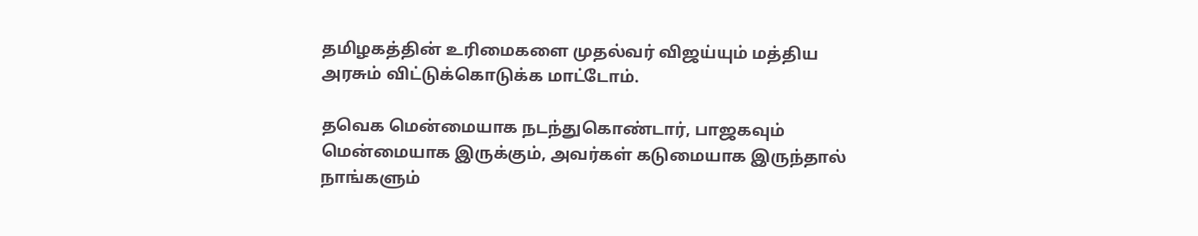தமிழகத்தின் உரிமைகளை முதல்வர் விஜய்யும் மத்திய அரசும் விட்டுக்கொடுக்க மாட்டோம்.

தவெக மென்மையாக நடந்துகொண்டார், பாஜகவும் மென்மையாக இருக்கும், அவர்கள் கடுமையாக இருந்தால் நாங்களும்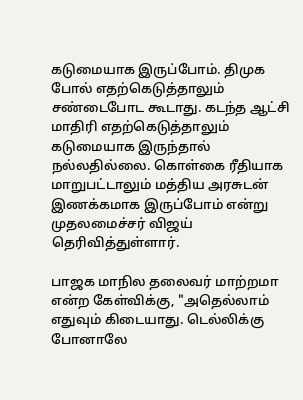கடுமையாக இருப்போம். திமுக போல் எதற்கெடுத்தாலும் சண்டைபோட கூடாது. கடந்த ஆட்சி மாதிரி எதற்கெடுத்தாலும் கடுமையாக இருந்தால் நல்லதில்லை. கொள்கை ரீதியாக மாறுபட்டாலும் மத்திய அரசுடன் இணக்கமாக இருப்போம் என்று முதலமைச்சர் விஜய் தெரிவித்துள்ளார்.

பாஜக மாநில தலைவர் மாற்றமா என்ற கேள்விக்கு, "அதெல்லாம் எதுவும் கிடையாது. டெல்லிக்கு போனாலே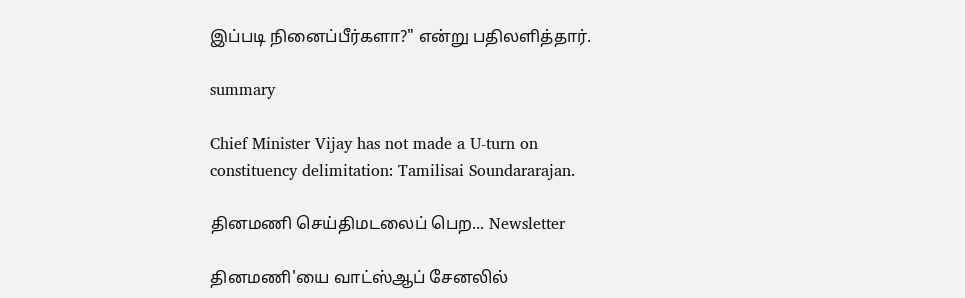இப்படி நினைப்பீர்களா?" என்று பதிலளித்தார்.

summary

Chief Minister Vijay has not made a U-turn on constituency delimitation: Tamilisai Soundararajan.

தினமணி செய்திமடலைப் பெற... Newsletter

தினமணி'யை வாட்ஸ்ஆப் சேனலில்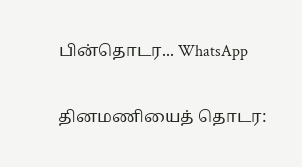பின்தொடர... WhatsApp

தினமணியைத் தொடர: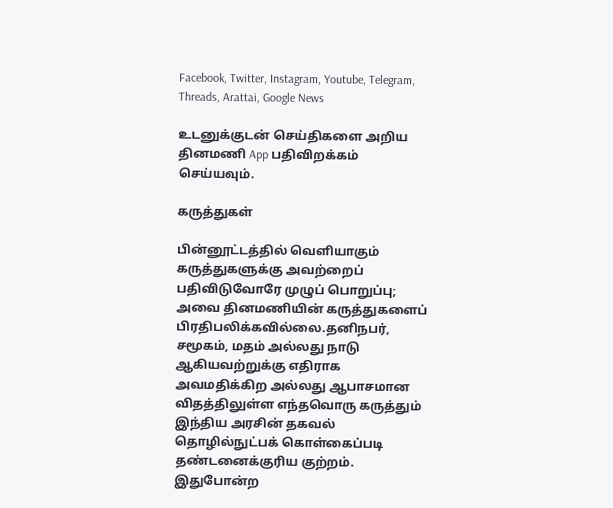Facebook, Twitter, Instagram, Youtube, Telegram, Threads, Arattai, Google News

உடனுக்குடன் செய்திகளை அறிய தினமணி App பதிவிறக்கம் செய்யவும்.

கருத்துகள்

பின்னூட்டத்தில் வெளியாகும் கருத்துகளுக்கு அவற்றைப் பதிவிடுவோரே முழுப் பொறுப்பு; அவை தினமணியின் கருத்துகளைப் பிரதிபலிக்கவில்லை.தனிநபர், சமூகம், மதம் அல்லது நாடு ஆகியவற்றுக்கு எதிராக அவமதிக்கிற அல்லது ஆபாசமான விதத்திலுள்ள எந்தவொரு கருத்தும் இந்திய அரசின் தகவல் தொழில்நுட்பக் கொள்கைப்படி தண்டனைக்குரிய குற்றம். இதுபோன்ற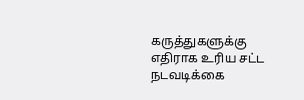கருத்துகளுக்கு எதிராக உரிய சட்ட நடவடிக்கை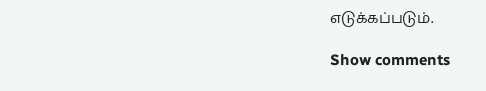எடுக்கப்படும்.

Show comments